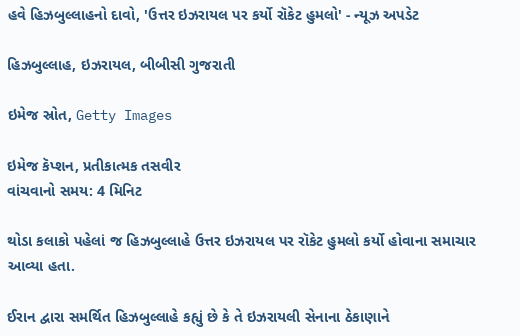હવે હિઝબુલ્લાહનો દાવો, 'ઉત્તર ઇઝરાયલ પર કર્યો રૉકેટ હુમલો' - ન્યૂઝ અપડેટ

હિઝબુલ્લાહ, ઇઝરાયલ, બીબીસી ગુજરાતી

ઇમેજ સ્રોત, Getty Images

ઇમેજ કૅપ્શન, પ્રતીકાત્મક તસવીર
વાંચવાનો સમય: 4 મિનિટ

થોડા કલાકો પહેલાં જ હિઝબુલ્લાહે ઉત્તર ઇઝરાયલ પર રૉકેટ હુમલો કર્યો હોવાના સમાચાર આવ્યા હતા.

ઈરાન દ્વારા સમર્થિત હિઝબુલ્લાહે કહ્યું છે કે તે ઇઝરાયલી સેનાના ઠેકાણાને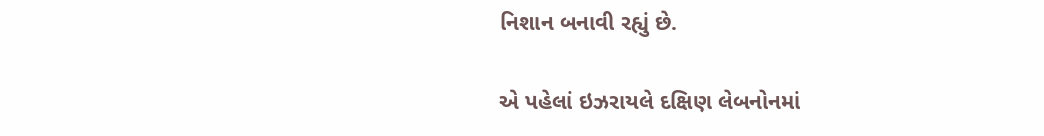નિશાન બનાવી રહ્યું છે.

એ પહેલાં ઇઝરાયલે દક્ષિણ લેબનોનમાં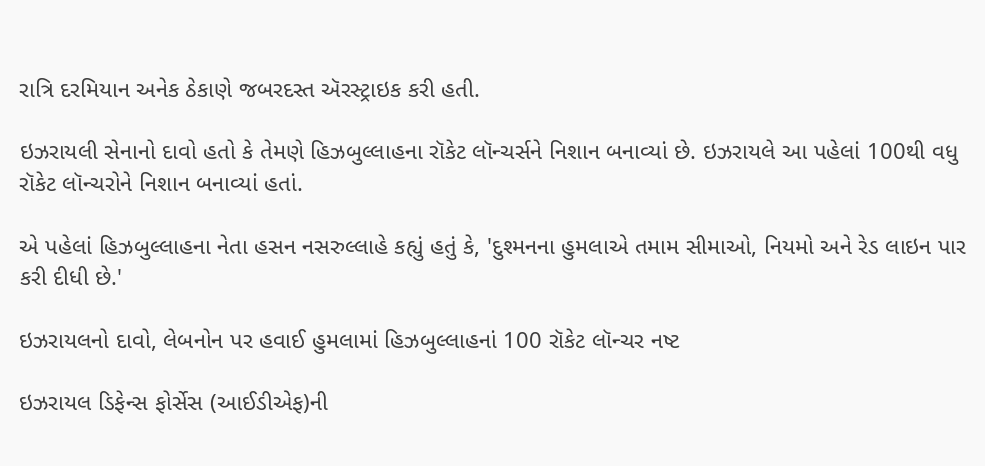રાત્રિ દરમિયાન અનેક ઠેકાણે જબરદસ્ત ઍરસ્ટ્રાઇક કરી હતી.

ઇઝરાયલી સેનાનો દાવો હતો કે તેમણે હિઝબુલ્લાહના રૉકેટ લૉન્ચર્સને નિશાન બનાવ્યાં છે. ઇઝરાયલે આ પહેલાં 100થી વધુ રૉકેટ લૉન્ચરોને નિશાન બનાવ્યાં હતાં.

એ પહેલાં હિઝબુલ્લાહના નેતા હસન નસરુલ્લાહે કહ્યું હતું કે, 'દુશ્મનના હુમલાએ તમામ સીમાઓ, નિયમો અને રેડ લાઇન પાર કરી દીધી છે.'

ઇઝરાયલનો દાવો, લેબનોન પર હવાઈ હુમલામાં હિઝબુલ્લાહનાં 100 રૉકેટ લૉન્ચર નષ્ટ

ઇઝરાયલ ડિફેન્સ ફોર્સેસ (આઈડીએફ)ની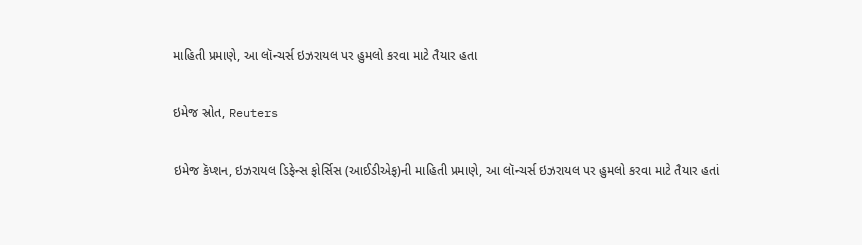માહિતી પ્રમાણે, આ લૉન્ચર્સ ઇઝરાયલ પર હુમલો કરવા માટે તૈયાર હતા

ઇમેજ સ્રોત, Reuters

ઇમેજ કૅપ્શન, ઇઝરાયલ ડિફેન્સ ફોર્સિસ (આઈડીએફ)ની માહિતી પ્રમાણે, આ લૉન્ચર્સ ઇઝરાયલ પર હુમલો કરવા માટે તૈયાર હતાં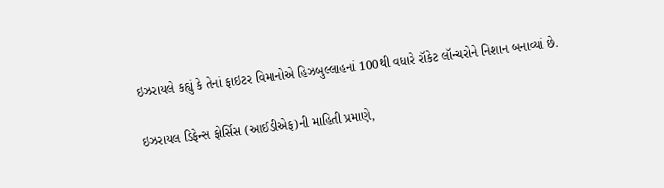ઇઝરાયલે કહ્યું કે તેનાં ફાઇટર વિમાનોએ હિઝબુલ્લાહનાં 100થી વધારે રૉકેટ લૉન્ચરોને નિશાન બનાવ્યાં છે.

ઇઝરાયલ ડિફેન્સ ફોર્સિસ (આઈડીએફ)ની માહિતી પ્રમાણે,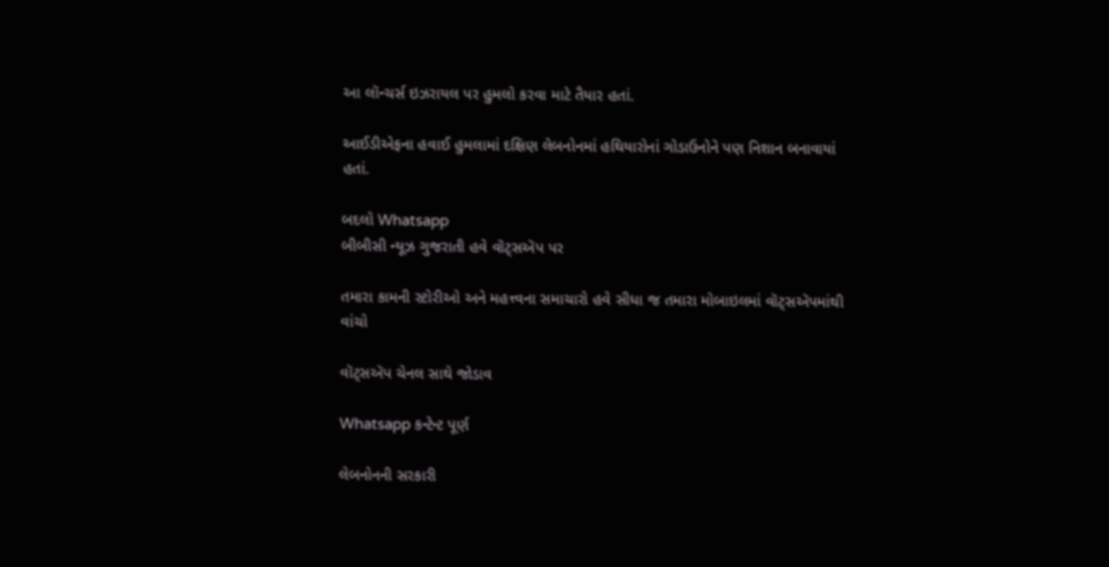આ લૉન્ચર્સ ઇઝરાયલ પર હુમલો કરવા માટે તૈયાર હતાં.

આઈડીએફના હવાઈ હુમલામાં દક્ષિણ લેબનોનમાં હથિયારોનાં ગોડાઉનોને પણ નિશાન બનાવાયાં હતાં.

બદલો Whatsapp
બીબીસી ન્યૂઝ ગુજરાતી હવે વૉટ્સઍપ પર

તમારા કામની સ્ટોરીઓ અને મહત્ત્વના સમાચારો હવે સીધા જ તમારા મોબાઇલમાં વૉટ્સઍપમાંથી વાંચો

વૉટ્સઍપ ચેનલ સાથે જોડાવ

Whatsapp કન્ટેન્ટ પૂર્ણ

લેબનોનની સરકારી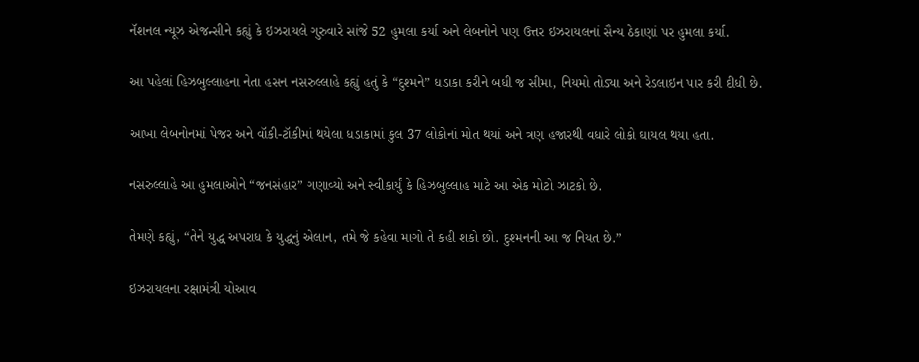નૅશનલ ન્યૂઝ એજન્સીને કહ્યું કે ઇઝરાયલે ગુરુવારે સાંજે 52 હુમલા કર્યા અને લેબનોને પણ ઉત્તર ઇઝરાયલનાં સૈન્ય ઠેકાણાં પર હુમલા કર્યા.

આ પહેલાં હિઝબુલ્લાહના નેતા હસન નસરુલ્લાહે કહ્યું હતું કે “દુશ્મને” ધડાકા કરીને બધી જ સીમા, નિયમો તોડ્યા અને રેડલાઇન પાર કરી દીધી છે.

આખા લેબનોનમાં પેજર અને વૉકી-ટૉકીમાં થયેલા ધડાકામાં કુલ 37 લોકોનાં મોત થયાં અને ત્રણ હજારથી વધારે લોકો ઘાયલ થયા હતા.

નસરુલ્લાહે આ હુમલાઓને “જનસંહાર” ગણાવ્યો અને સ્વીકાર્યું કે હિઝબુલ્લાહ માટે આ એક મોટો ઝાટકો છે.

તેમણે કહ્યું, “તેને યુદ્ધ અપરાધ કે યુદ્ધનું એલાન, તમે જે કહેવા માગો તે કહી શકો છો. દુશ્મનની આ જ નિયત છે.”

ઇઝરાયલના રક્ષામંત્રી યોઆવ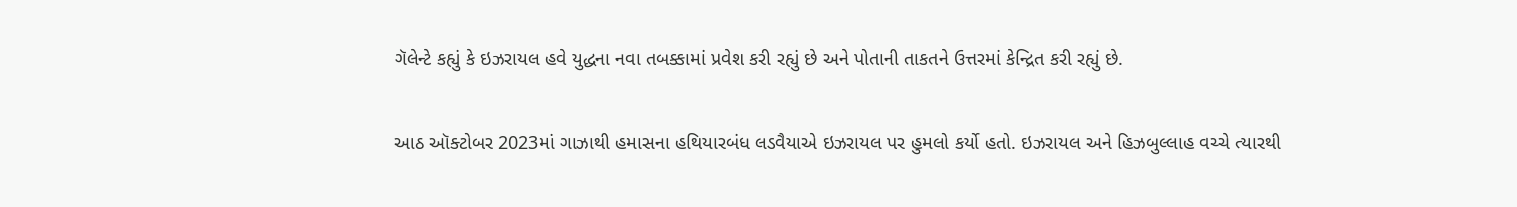ગૅલેન્ટે કહ્યું કે ઇઝરાયલ હવે યુદ્ધના નવા તબક્કામાં પ્રવેશ કરી રહ્યું છે અને પોતાની તાકતને ઉત્તરમાં કેન્દ્રિત કરી રહ્યું છે.

આઠ ઑક્ટોબર 2023માં ગાઝાથી હમાસના હથિયારબંધ લડવૈયાએ ઇઝરાયલ પર હુમલો કર્યો હતો. ઇઝરાયલ અને હિઝબુલ્લાહ વચ્ચે ત્યારથી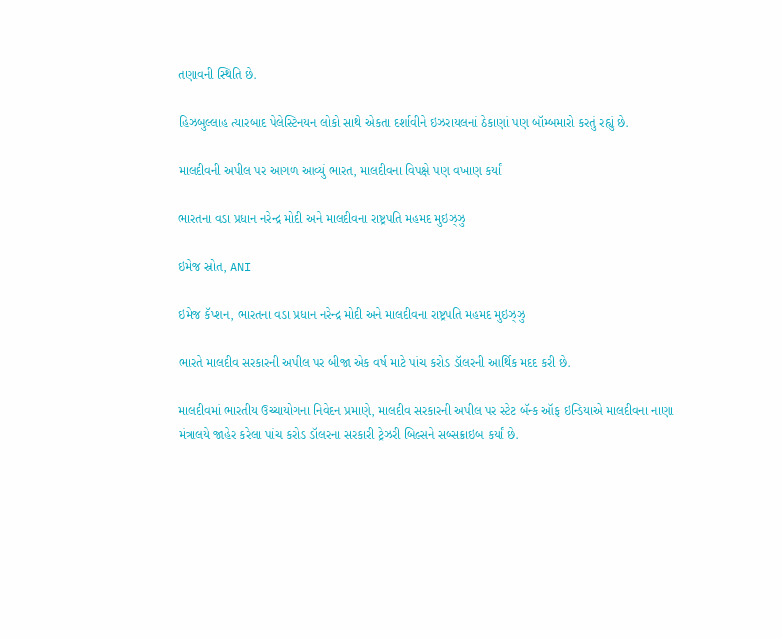તણાવની સ્થિતિ છે.

હિઝબુલ્લાહ ત્યારબાદ પેલેસ્ટિનયન લોકો સાથે એકતા દર્શાવીને ઇઝરાયલનાં ઠેકાણાં પણ બૉમ્બમારો કરતું રહ્યું છે.

માલદીવની અપીલ પર આગળ આવ્યું ભારત, માલદીવના વિપક્ષે પણ વખાણ કર્યાં

ભારતના વડા પ્રધાન નરેન્દ્ર મોદી અને માલદીવના રાષ્ટ્રપતિ મહમદ મુઇઝ્ઝુ

ઇમેજ સ્રોત, ANI

ઇમેજ કૅપ્શન, ભારતના વડા પ્રધાન નરેન્દ્ર મોદી અને માલદીવના રાષ્ટ્રપતિ મહમદ મુઇઝ્ઝુ

ભારતે માલદીવ સરકારની અપીલ પર બીજા એક વર્ષ માટે પાંચ કરોડ ડૉલરની આર્થિક મદદ કરી છે.

માલદીવમાં ભારતીય ઉચ્ચાયોગના નિવેદન પ્રમાણે, માલદીવ સરકારની અપીલ પર સ્ટેટ બૅન્ક ઑફ ઇન્ડિયાએ માલદીવના નાણા મંત્રાલયે જાહેર કરેલા પાંચ કરોડ ડૉલરના સરકારી ટ્રેઝરી બિલ્સને સબ્સક્રાઇબ કર્યાં છે.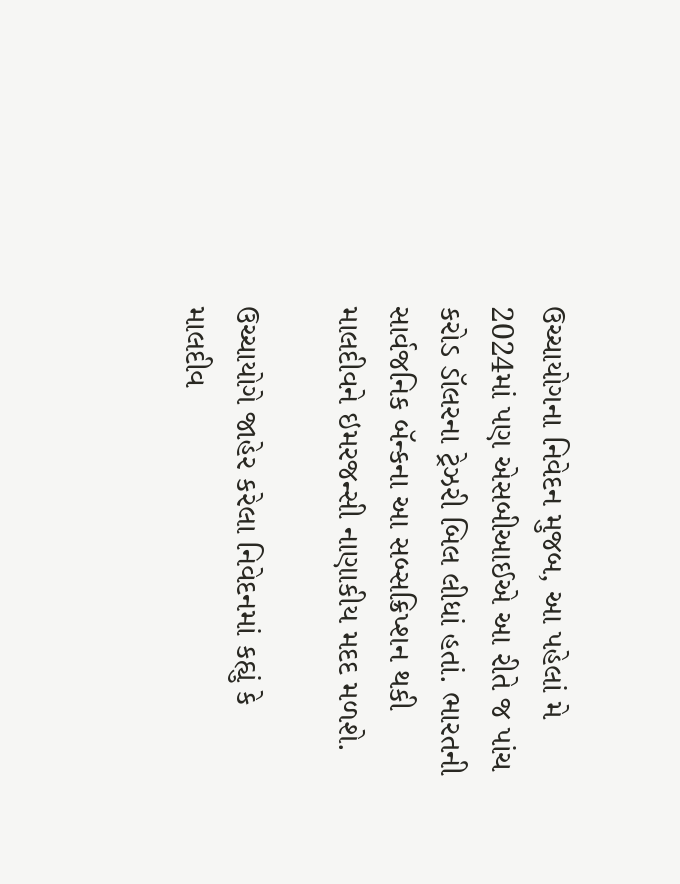ઉચ્ચાયોગના નિવેદન મુજબ, આ પહેલાં મે 2024માં પણ એસબીઆઈએ આ રીતે જ પાંચ કરોડ ડૉલરના ટ્રેઝરી બિલ લીધાં હતાં. ભારતની સાર્વજનિક બૅન્કના આ સબ્સક્રિપ્શન થકી માલદીવને ઇમરજન્સી નાણાકીય મદદ મળશે.

ઉચ્ચાયોગે જાહેર કરેલા નિવેદનમાં કહ્યું કે માલદીવ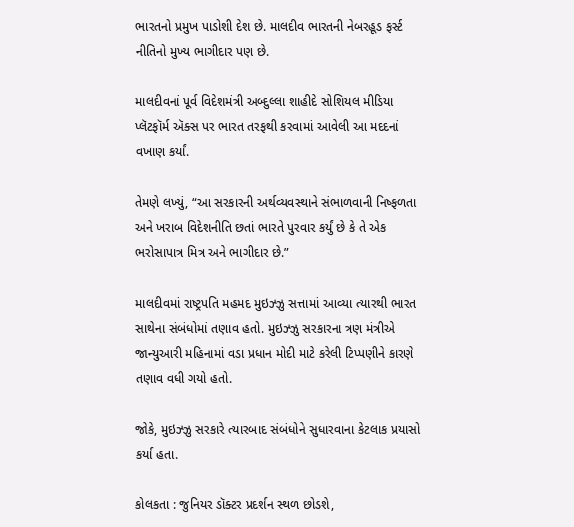ભારતનો પ્રમુખ પાડોશી દેશ છે. માલદીવ ભારતની નેબરહૂડ ફર્સ્ટ નીતિનો મુખ્ય ભાગીદાર પણ છે.

માલદીવનાં પૂર્વ વિદેશમંત્રી અબ્દુલ્લા શાહીદે સોશિયલ મીડિયા પ્લૅટફૉર્મ ઍક્સ પર ભારત તરફથી કરવામાં આવેલી આ મદદનાં વખાણ કર્યાં.

તેમણે લખ્યું, “આ સરકારની અર્થવ્યવસ્થાને સંભાળવાની નિષ્ફળતા અને ખરાબ વિદેશનીતિ છતાં ભારતે પુરવાર કર્યું છે કે તે એક ભરોસાપાત્ર મિત્ર અને ભાગીદાર છે.”

માલદીવમાં રાષ્ટ્રપતિ મહમદ મુઇઝ્ઝુ સત્તામાં આવ્યા ત્યારથી ભારત સાથેના સંબંધોમાં તણાવ હતો. મુઇઝ્ઝુ સરકારના ત્રણ મંત્રીએ જાન્યુઆરી મહિનામાં વડા પ્રધાન મોદી માટે કરેલી ટિપ્પણીને કારણે તણાવ વધી ગયો હતો.

જોકે, મુઇઝ્ઝુ સરકારે ત્યારબાદ સંબંધોને સુધારવાના કેટલાક પ્રયાસો કર્યા હતા.

કોલકતા : જુનિયર ડૉક્ટર પ્રદર્શન સ્થળ છોડશે,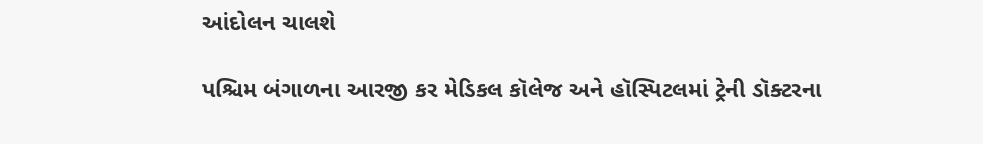આંદોલન ચાલશે

પશ્ચિમ બંગાળના આરજી કર મેડિકલ કૉલેજ અને હૉસ્પિટલમાં ટ્રેની ડૉક્ટરના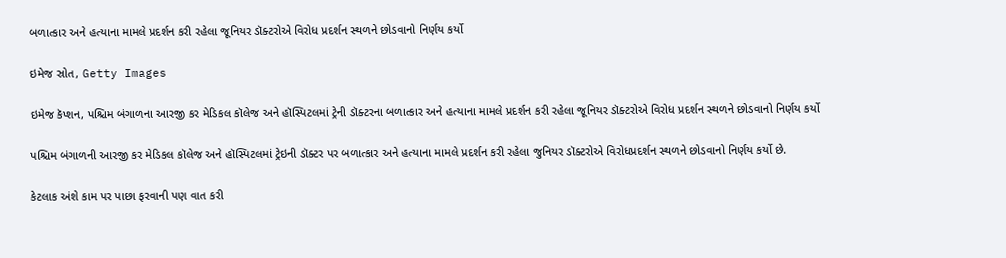બળાત્કાર અને હત્યાના મામલે પ્રદર્શન કરી રહેલા જૂનિયર ડૉક્ટરોએ વિરોધ પ્રદર્શન સ્થળને છોડવાનો નિર્ણય કર્યો

ઇમેજ સ્રોત, Getty Images

ઇમેજ કૅપ્શન, પશ્ચિમ બંગાળના આરજી કર મેડિકલ કૉલેજ અને હૉસ્પિટલમાં ટ્રેની ડૉક્ટરના બળાત્કાર અને હત્યાના મામલે પ્રદર્શન કરી રહેલા જૂનિયર ડૉક્ટરોએ વિરોધ પ્રદર્શન સ્થળને છોડવાનો નિર્ણય કર્યો

પશ્ચિમ બંગાળની આરજી કર મેડિકલ કૉલેજ અને હૉસ્પિટલમાં ટ્રેઇની ડૉક્ટર પર બળાત્કાર અને હત્યાના મામલે પ્રદર્શન કરી રહેલા જુનિયર ડૉક્ટરોએ વિરોધપ્રદર્શન સ્થળને છોડવાનો નિર્ણય કર્યો છે.

કેટલાક અંશે કામ પર પાછા ફરવાની પણ વાત કરી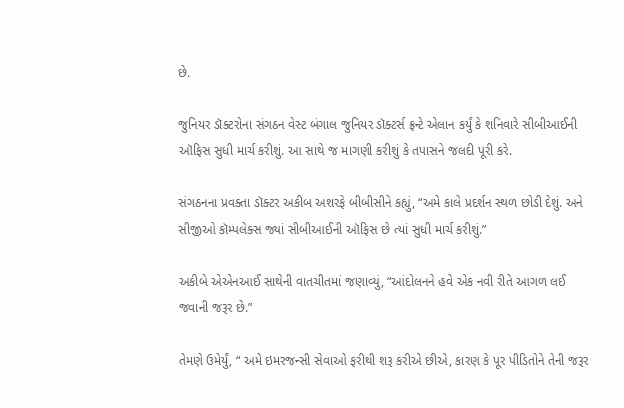છે.

જુનિયર ડૉક્ટરોના સંગઠન વેસ્ટ બંગાલ જુનિયર ડૉક્ટર્સ ફ્રન્ટે એલાન કર્યું કે શનિવારે સીબીઆઈની ઑફિસ સુધી માર્ચ કરીશું. આ સાથે જ માગણી કરીશું કે તપાસને જલદી પૂરી કરે.

સંગઠનના પ્રવક્તા ડૉક્ટર અકીબ અશરફે બીબીસીને કહ્યું, “અમે કાલે પ્રદર્શન સ્થળ છોડી દેશું. અને સીજીઓ કૉમ્પલેક્સ જ્યાં સીબીઆઈની ઑફિસ છે ત્યાં સુધી માર્ચ કરીશું.”

અકીબે એએનઆઈ સાથેની વાતચીતમાં જણાવ્યું, “આંદોલનને હવે એક નવી રીતે આગળ લઈ જવાની જરૂર છે.”

તેમણે ઉમેર્યું, “ અમે ઇમરજન્સી સેવાઓ ફરીથી શરૂ કરીએ છીએ, કારણ કે પૂર પીડિતોને તેની જરૂર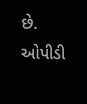છે. ઓપીડી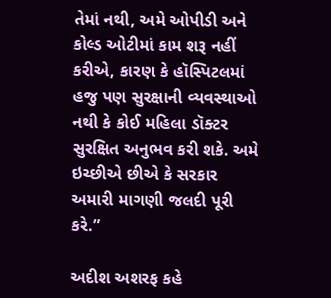તેમાં નથી, અમે ઓપીડી અને કોલ્ડ ઓટીમાં કામ શરૂ નહીં કરીએ, કારણ કે હૉસ્પિટલમાં હજુ પણ સુરક્ષાની વ્યવસ્થાઓ નથી કે કોઈ મહિલા ડૉક્ટર સુરક્ષિત અનુભવ કરી શકે. અમે ઇચ્છીએ છીએ કે સરકાર અમારી માગણી જલદી પૂરી કરે.”

અદીશ અશરફ કહે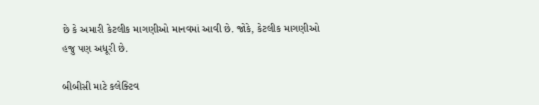છે કે અમારી કેટલીક માગણીઓ માનવમાં આવી છે. જોકે, કેટલીક માગણીઓ હજુ પણ અધૂરી છે.

બીબીસી માટે કલેક્ટિવ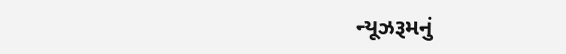ન્યૂઝરૂમનું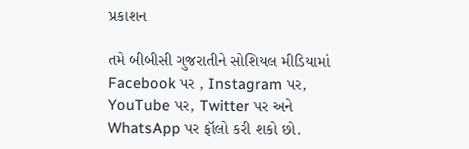પ્રકાશન

તમે બીબીસી ગુજરાતીને સોશિયલ મીડિયામાં Facebook પર , Instagram પર, YouTube પર, Twitter પર અને WhatsApp પર ફૉલો કરી શકો છો.